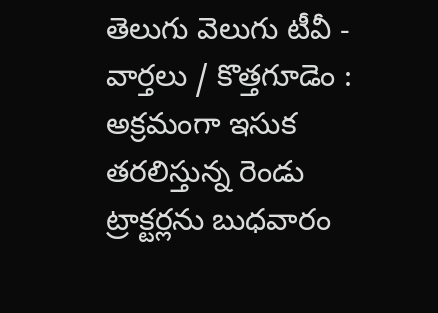తెలుగు వెలుగు టీవీ - వార్తలు / కొత్తగూడెం : అక్రమంగా ఇసుక తరలిస్తున్న రెండు ట్రాక్టర్లను బుధవారం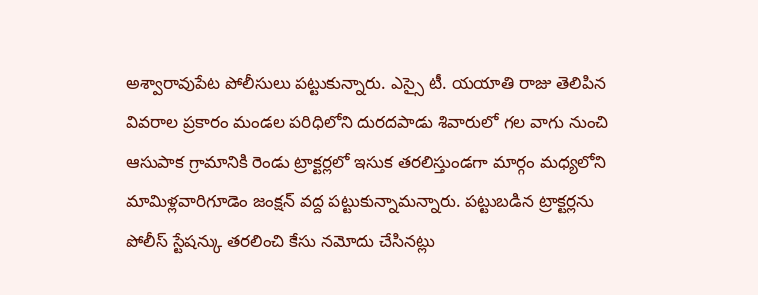అశ్వారావుపేట పోలీసులు పట్టుకున్నారు. ఎస్సై టీ. యయాతి రాజు తెలిపిన వివరాల ప్రకారం మండల పరిధిలోని దురదపాడు శివారులో గల వాగు నుంచి ఆసుపాక గ్రామానికి రెండు ట్రాక్టర్లలో ఇసుక తరలిస్తుండగా మార్గం మధ్యలోని మామిళ్లవారిగూడెం జంక్షన్ వద్ద పట్టుకున్నామన్నారు. పట్టుబడిన ట్రాక్టర్లను పోలీస్ స్టేషన్కు తరలించి కేసు నమోదు చేసినట్లు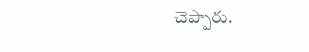చెప్పారు.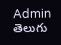Admin
తెలుగు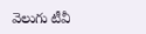వెలుగు టీవీ